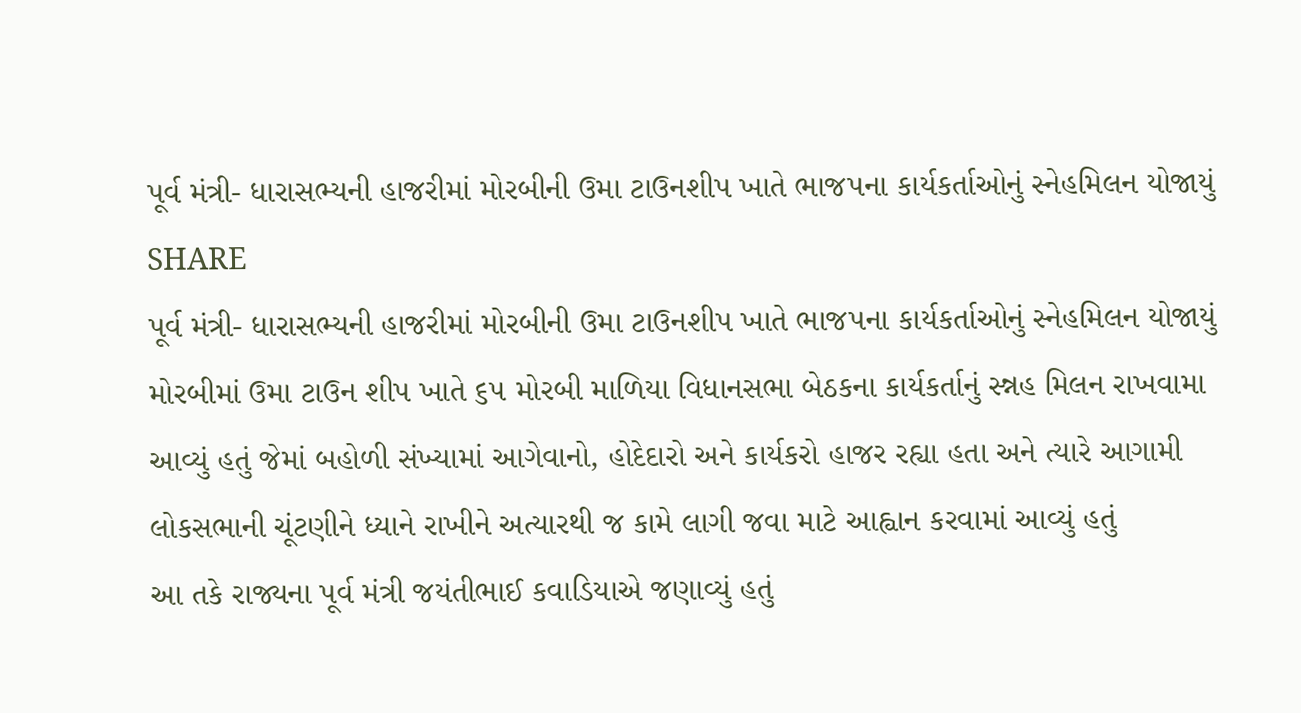પૂર્વ મંત્રી- ધારાસભ્યની હાજરીમાં મોરબીની ઉમા ટાઉનશીપ ખાતે ભાજપના કાર્યકર્તાઓનું સ્નેહમિલન યોજાયું
SHARE
પૂર્વ મંત્રી- ધારાસભ્યની હાજરીમાં મોરબીની ઉમા ટાઉનશીપ ખાતે ભાજપના કાર્યકર્તાઓનું સ્નેહમિલન યોજાયું
મોરબીમાં ઉમા ટાઉન શીપ ખાતે ૬૫ મોરબી માળિયા વિધાનસભા બેઠકના કાર્યકર્તાનું સ્ન્નહ મિલન રાખવામા આવ્યું હતું જેમાં બહોળી સંખ્યામાં આગેવાનો, હોદેદારો અને કાર્યકરો હાજર રહ્યા હતા અને ત્યારે આગામી લોકસભાની ચૂંટણીને ધ્યાને રાખીને અત્યારથી જ કામે લાગી જવા માટે આહ્વાન કરવામાં આવ્યું હતું
આ તકે રાજ્યના પૂર્વ મંત્રી જયંતીભાઈ કવાડિયાએ જણાવ્યું હતું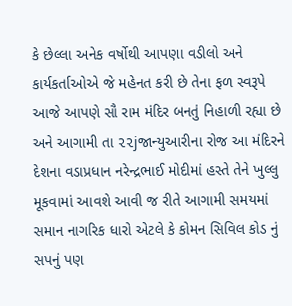કે છેલ્લા અનેક વર્ષોથી આપણા વડીલો અને કાર્યકર્તાઓએ જે મહેનત કરી છે તેના ફળ સ્વરૂપે આજે આપણે સૌ રામ મંદિર બનતું નિહાળી રહ્યા છે અને આગામી તા ૨૨jજાન્યુઆરીના રોજ આ મંદિરને દેશના વડાપ્રધાન નરેન્દ્રભાઈ મોદીમાં હસ્તે તેને ખુલ્લુ મૂકવામાં આવશે આવી જ રીતે આગામી સમયમાં સમાન નાગરિક ધારો એટલે કે કોમન સિવિલ કોડ નું સપનું પણ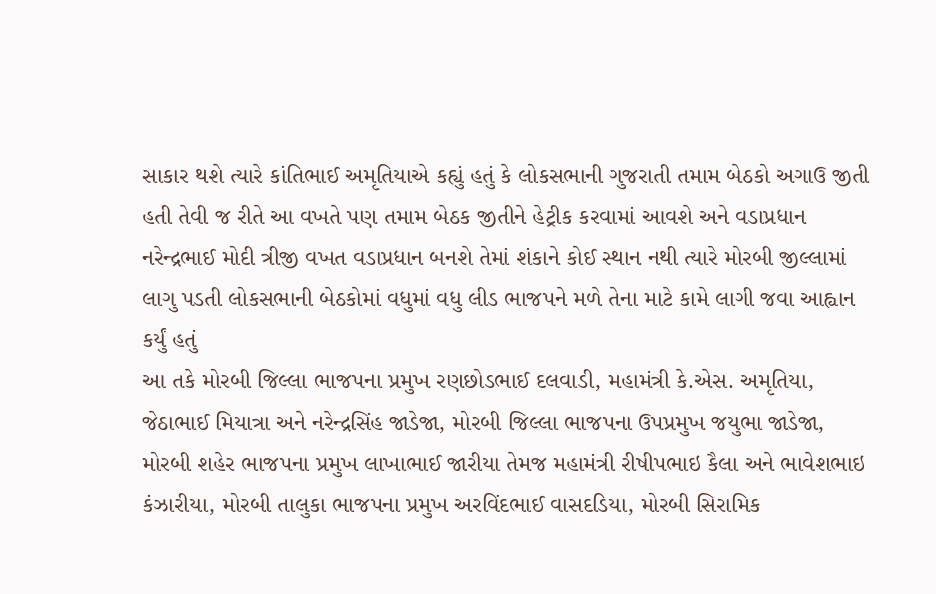સાકાર થશે ત્યારે કાંતિભાઈ અમૃતિયાએ કહ્યું હતું કે લોકસભાની ગુજરાતી તમામ બેઠકો અગાઉ જીતી હતી તેવી જ રીતે આ વખતે પણ તમામ બેઠક જીતીને હેટ્રીક કરવામાં આવશે અને વડાપ્રધાન નરેન્દ્રભાઈ મોદી ત્રીજી વખત વડાપ્રધાન બનશે તેમાં શંકાને કોઈ સ્થાન નથી ત્યારે મોરબી જીલ્લામાં લાગુ પડતી લોકસભાની બેઠકોમાં વધુમાં વધુ લીડ ભાજપને મળે તેના માટે કામે લાગી જવા આહ્વાન કર્યું હતું
આ તકે મોરબી જિલ્લા ભાજપના પ્રમુખ રણછોડભાઈ દલવાડી, મહામંત્રી કે.એસ. અમૃતિયા, જેઠાભાઈ મિયાત્રા અને નરેન્દ્રસિંહ જાડેજા, મોરબી જિલ્લા ભાજપના ઉપપ્રમુખ જયુભા જાડેજા, મોરબી શહેર ભાજપના પ્રમુખ લાખાભાઈ જારીયા તેમજ મહામંત્રી રીષીપભાઇ કૈલા અને ભાવેશભાઇ કંઝારીયા, મોરબી તાલુકા ભાજપના પ્રમુખ અરવિંદભાઈ વાસદડિયા, મોરબી સિરામિક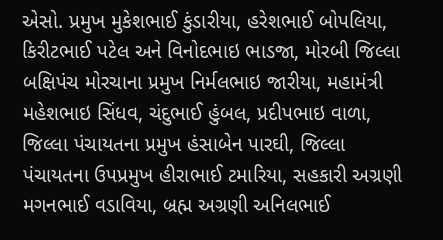એસો. પ્રમુખ મુકેશભાઈ કુંડારીયા, હરેશભાઈ બોપલિયા, કિરીટભાઈ પટેલ અને વિનોદભાઇ ભાડજા, મોરબી જિલ્લા બક્ષિપંચ મોરચાના પ્રમુખ નિર્મલભાઇ જારીયા, મહામંત્રી મહેશભાઇ સિંધવ, ચંદુભાઈ હુંબલ, પ્રદીપભાઇ વાળા, જિલ્લા પંચાયતના પ્રમુખ હંસાબેન પારઘી, જિલ્લા પંચાયતના ઉપપ્રમુખ હીરાભાઈ ટમારિયા, સહકારી અગ્રણી મગનભાઈ વડાવિયા, બ્રહ્મ અગ્રણી અનિલભાઈ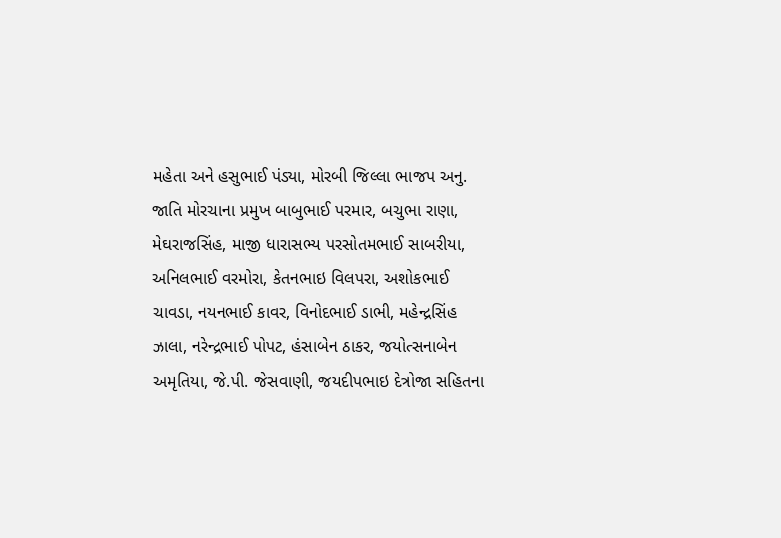મહેતા અને હસુભાઈ પંડ્યા, મોરબી જિલ્લા ભાજપ અનુ. જાતિ મોરચાના પ્રમુખ બાબુભાઈ પરમાર, બચુભા રાણા, મેઘરાજસિંહ, માજી ધારાસભ્ય પરસોતમભાઈ સાબરીયા, અનિલભાઈ વરમોરા, કેતનભાઇ વિલપરા, અશોકભાઈ ચાવડા, નયનભાઈ કાવર, વિનોદભાઈ ડાભી, મહેન્દ્રસિંહ ઝાલા, નરેન્દ્રભાઈ પોપટ, હંસાબેન ઠાકર, જયોત્સનાબેન અમૃતિયા, જે.પી. જેસવાણી, જયદીપભાઇ દેત્રોજા સહિતના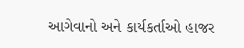આગેવાનો અને કાર્યકર્તાઓ હાજર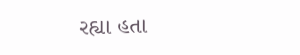રહ્યા હતા